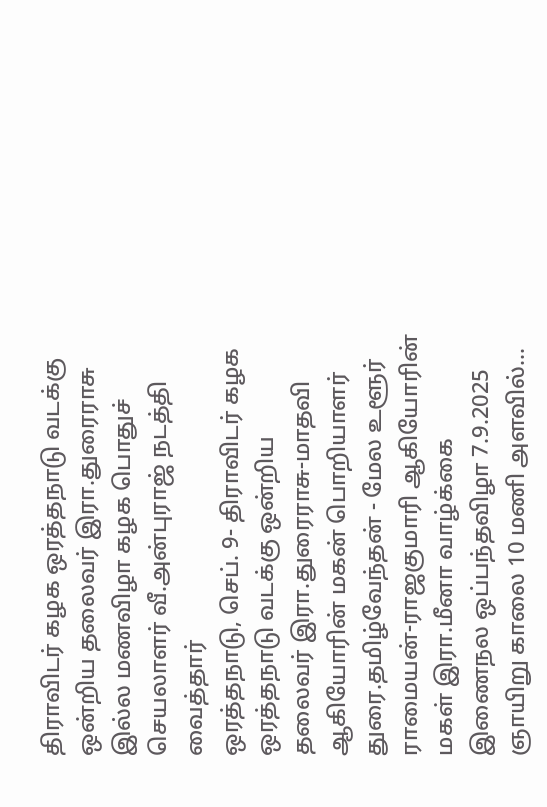திராவிடர் கழக ஒரத்தநாடு வடக்கு ஒன்றிய தலைவர் இரா.துரைராசு இல்ல மணவிழா கழக பொதுச் செயலாளர் வீ.அன்புராஜ் நடத்தி வைத்தார்
ஒரத்தநாடு, செப். 9- திராவிடர் கழக ஒரத்தநாடு வடக்கு ஒன்றிய தலைவர் இரா.துரைராசு-மாதவி ஆகியோரின் மகன் பொறியாளர் துரை.தமிழ்வேந்தன் - மேல உளூர் ராமையன்-ராஜகுமாரி ஆகியோரின் மகள் இரா.மீனா வாழ்க்கை இணைநல ஒப்பந்தவிழா 7.9.2025 ஞாயிறு காலை 10 மணி அளவில்…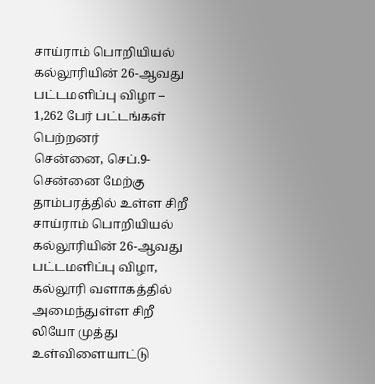சாய்ராம் பொறியியல் கல்லூரியின் 26-ஆவது பட்டமளிப்பு விழா – 1,262 பேர் பட்டங்கள் பெற்றனர்
சென்னை, செப்.9- சென்னை மேற்கு தாம்பரத்தில் உள்ள சிறீ சாய்ராம் பொறியியல் கல்லூரியின் 26-ஆவது பட்டமளிப்பு விழா, கல்லூரி வளாகத்தில் அமைந்துள்ள சிறீ லியோ முத்து உள்விளையாட்டு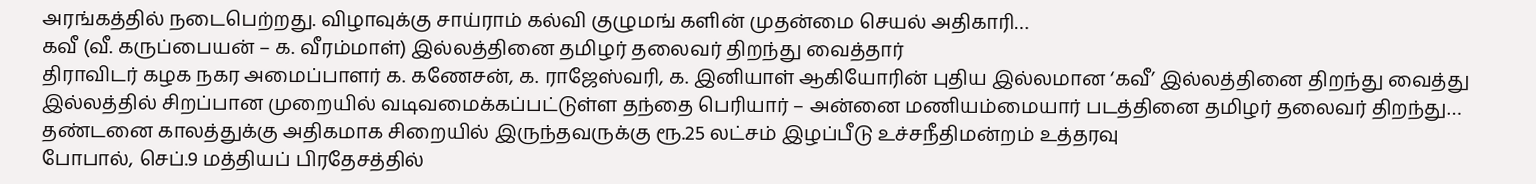அரங்கத்தில் நடைபெற்றது. விழாவுக்கு சாய்ராம் கல்வி குழுமங் களின் முதன்மை செயல் அதிகாரி…
கவீ (வீ. கருப்பையன் – க. வீரம்மாள்) இல்லத்தினை தமிழர் தலைவர் திறந்து வைத்தார்
திராவிடர் கழக நகர அமைப்பாளர் க. கணேசன், க. ராஜேஸ்வரி, க. இனியாள் ஆகியோரின் புதிய இல்லமான ‘கவீ’ இல்லத்தினை திறந்து வைத்து இல்லத்தில் சிறப்பான முறையில் வடிவமைக்கப்பட்டுள்ள தந்தை பெரியார் – அன்னை மணியம்மையார் படத்தினை தமிழர் தலைவர் திறந்து…
தண்டனை காலத்துக்கு அதிகமாக சிறையில் இருந்தவருக்கு ரூ.25 லட்சம் இழப்பீடு உச்சநீதிமன்றம் உத்தரவு
போபால், செப்.9 மத்தியப் பிரதேசத்தில்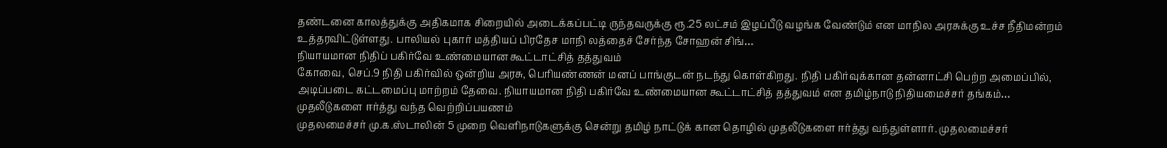தண்டனை காலத்துக்கு அதிகமாக சிறையில் அடைக்கப்பட்டி ருந்தவருக்கு ரூ.25 லட்சம் இழப்பீடு வழங்க வேண்டும் என மாநில அரசுக்கு உச்ச நீதிமன்றம் உத்தரவிட்டுள்ளது. பாலியல் புகார் மத்தியப் பிரதேச மாநி லத்தைச் சேர்ந்த சோஹன் சிங்…
நியாயமான நிதிப் பகிர்வே உண்மையான கூட்டாட்சித் தத்துவம்
கோவை, செப்.9 நிதி பகிர்வில் ஒன்றிய அரசு, பெரியண்ணன் மனப் பாங்குடன் நடந்து கொள்கிறது. நிதி பகிர்வுக்கான தன்னாட்சி பெற்ற அமைப்பில், அடிப்படை கட்டமைப்பு மாற்றம் தேவை. நியாயமான நிதி பகிர்வே உண்மையான கூட்டாட்சித் தத்துவம் என தமிழ்நாடு நிதியமைச்சர் தங்கம்…
முதலீடுகளை ஈர்த்து வந்த வெற்றிப்பயணம்
முதலமைச்சர் மு.க.ஸ்டாலின் 5 முறை வெளிநாடுகளுக்கு சென்று தமிழ் நாட்டுக் கான தொழில் முதலீடுகளை ஈர்த்து வந்துள்ளார். முதலமைச்சர்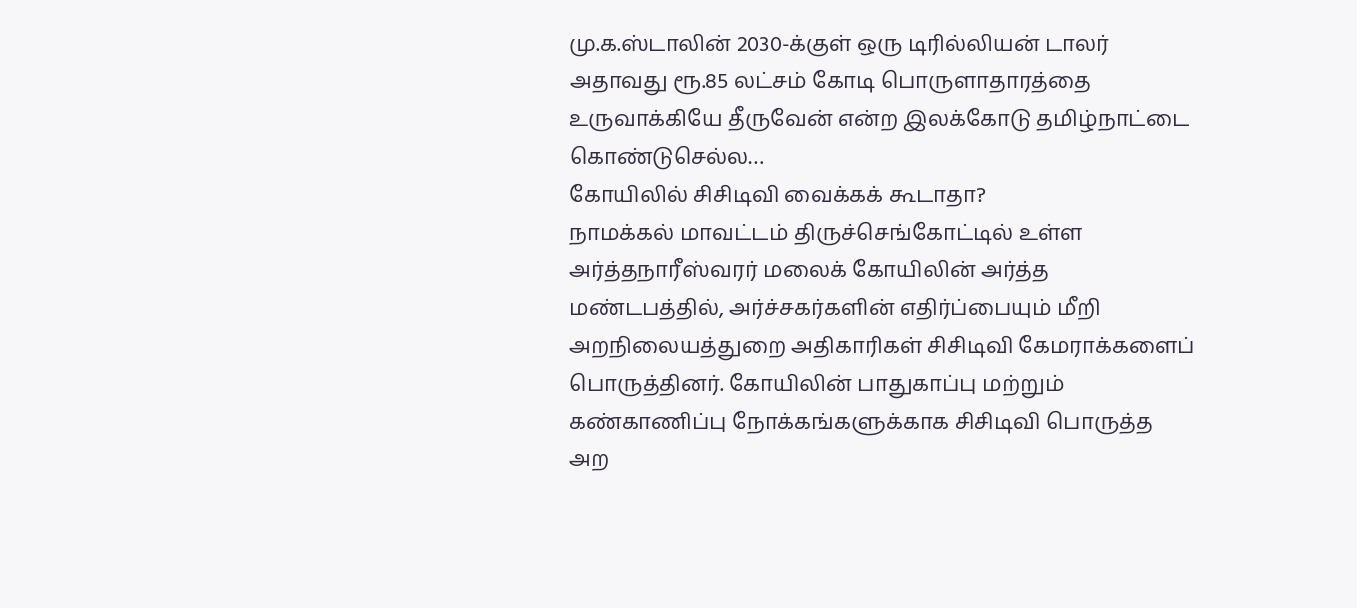மு.க.ஸ்டாலின் 2030-க்குள் ஒரு டிரில்லியன் டாலர் அதாவது ரூ.85 லட்சம் கோடி பொருளாதாரத்தை உருவாக்கியே தீருவேன் என்ற இலக்கோடு தமிழ்நாட்டை கொண்டுசெல்ல…
கோயிலில் சிசிடிவி வைக்கக் கூடாதா?
நாமக்கல் மாவட்டம் திருச்செங்கோட்டில் உள்ள அர்த்தநாரீஸ்வரர் மலைக் கோயிலின் அர்த்த மண்டபத்தில், அர்ச்சகர்களின் எதிர்ப்பையும் மீறி அறநிலையத்துறை அதிகாரிகள் சிசிடிவி கேமராக்களைப் பொருத்தினர். கோயிலின் பாதுகாப்பு மற்றும் கண்காணிப்பு நோக்கங்களுக்காக சிசிடிவி பொருத்த அற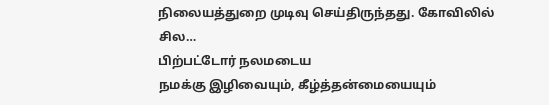நிலையத்துறை முடிவு செய்திருந்தது. கோவிலில் சில…
பிற்பட்டோர் நலமடைய
நமக்கு இழிவையும், கீழ்த்தன்மையையும்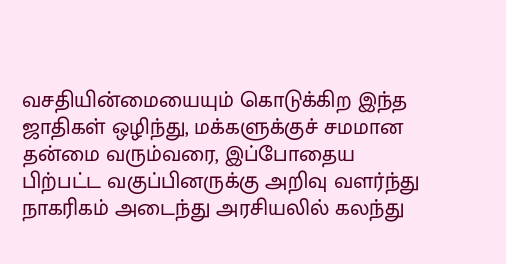வசதியின்மையையும் கொடுக்கிற இந்த ஜாதிகள் ஒழிந்து, மக்களுக்குச் சமமான தன்மை வரும்வரை, இப்போதைய பிற்பட்ட வகுப்பினருக்கு அறிவு வளர்ந்து நாகரிகம் அடைந்து அரசியலில் கலந்து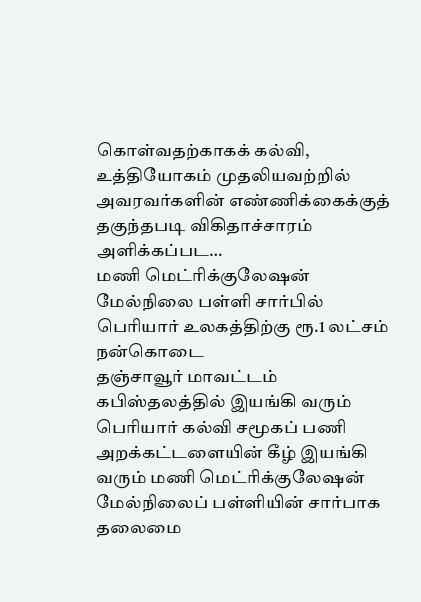கொள்வதற்காகக் கல்வி, உத்தியோகம் முதலியவற்றில் அவரவர்களின் எண்ணிக்கைக்குத் தகுந்தபடி விகிதாச்சாரம் அளிக்கப்பட…
மணி மெட்ரிக்குலேஷன் மேல்நிலை பள்ளி சார்பில் பெரியார் உலகத்திற்கு ரூ.1 லட்சம் நன்கொடை
தஞ்சாவூர் மாவட்டம் கபிஸ்தலத்தில் இயங்கி வரும் பெரியார் கல்வி சமூகப் பணி அறக்கட்டளையின் கீழ் இயங்கி வரும் மணி மெட்ரிக்குலேஷன் மேல்நிலைப் பள்ளியின் சார்பாக தலைமை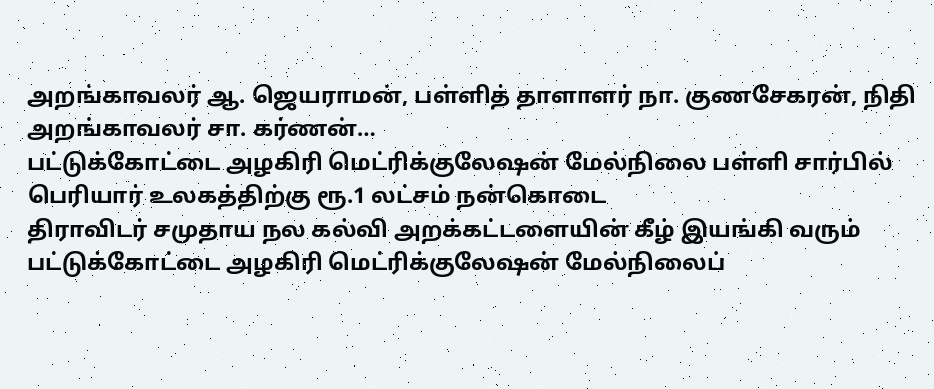அறங்காவலர் ஆ. ஜெயராமன், பள்ளித் தாளாளர் நா. குணசேகரன், நிதி அறங்காவலர் சா. கர்ணன்…
பட்டுக்கோட்டை அழகிரி மெட்ரிக்குலேஷன் மேல்நிலை பள்ளி சார்பில் பெரியார் உலகத்திற்கு ரூ.1 லட்சம் நன்கொடை
திராவிடர் சமுதாய நல கல்வி அறக்கட்டளையின் கீழ் இயங்கி வரும் பட்டுக்கோட்டை அழகிரி மெட்ரிக்குலேஷன் மேல்நிலைப்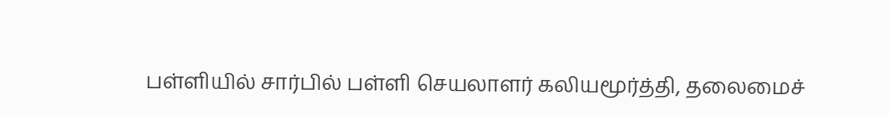பள்ளியில் சார்பில் பள்ளி செயலாளர் கலியமூர்த்தி, தலைமைச்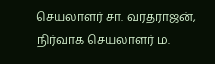செயலாளர் சா. வரதராஜன், நிர்வாக செயலாளர் ம.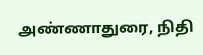அண்ணாதுரை, நிதி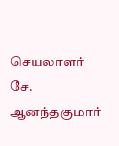செயலாளர் சே. ஆனந்தகுமார்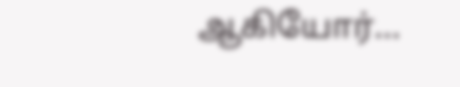ஆகியோர்…